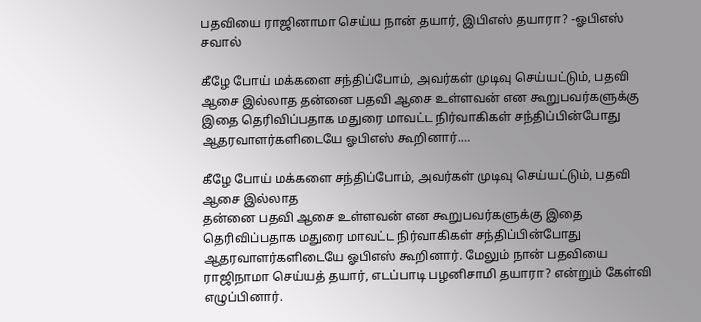பதவியை ராஜினாமா செய்ய நான் தயார், இபிஎஸ் தயாரா? -ஓபிஎஸ் சவால்

கீழே போய் மக்களை சந்திப்போம், அவர்கள் முடிவு செய்யட்டும், பதவி ஆசை இல்லாத தன்னை பதவி ஆசை உள்ளவன் என கூறுபவர்களுக்கு இதை தெரிவிப்பதாக மதுரை மாவட்ட நிர்வாகிகள் சந்திப்பின்போது ஆதரவாளர்களிடையே ஓபிஎஸ் கூறினார்.…

கீழே போய் மக்களை சந்திப்போம், அவர்கள் முடிவு செய்யட்டும், பதவி ஆசை இல்லாத
தன்னை பதவி ஆசை உள்ளவன் என கூறுபவர்களுக்கு இதை தெரிவிப்பதாக மதுரை மாவட்ட நிர்வாகிகள் சந்திப்பின்போது ஆதரவாளர்களிடையே ஓபிஎஸ் கூறினார். மேலும் நான் பதவியை ராஜிநாமா செய்யத் தயார், எடப்பாடி பழனிசாமி தயாரா? என்றும் கேள்வி எழுப்பினார்.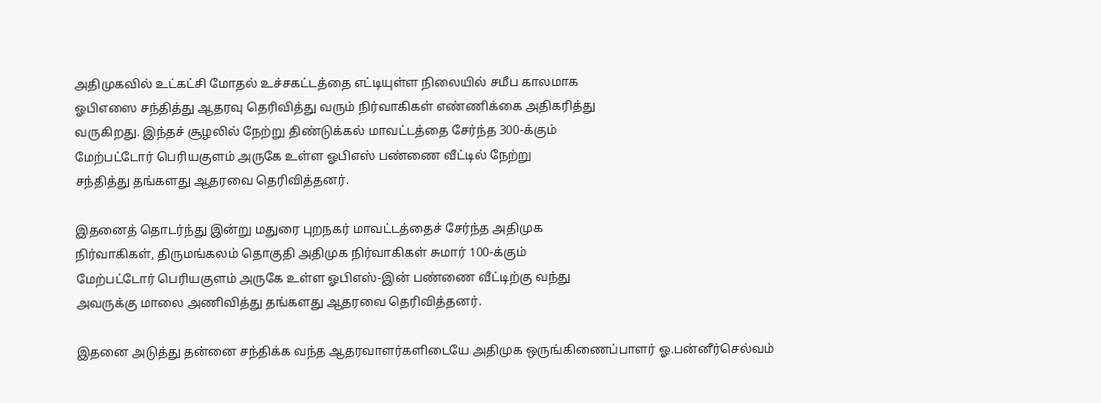அதிமுகவில் உட்கட்சி மோதல் உச்சகட்டத்தை எட்டியுள்ள நிலையில் சமீப காலமாக
ஓபிஎஸை சந்தித்து ஆதரவு தெரிவித்து வரும் நிர்வாகிகள் எண்ணிக்கை அதிகரித்து
வருகிறது. இந்தச் சூழலில் நேற்று திண்டுக்கல் மாவட்டத்தை சேர்ந்த 300-க்கும்
மேற்பட்டோர் பெரியகுளம் அருகே உள்ள ஓபிஎஸ் பண்ணை வீட்டில் நேற்று
சந்தித்து தங்களது ஆதரவை தெரிவித்தனர்.

இதனைத் தொடர்ந்து இன்று மதுரை புறநகர் மாவட்டத்தைச் சேர்ந்த அதிமுக
நிர்வாகிகள், திருமங்கலம் தொகுதி அதிமுக நிர்வாகிகள் சுமார் 100-க்கும்
மேற்பட்டோர் பெரியகுளம் அருகே உள்ள ஓபிஎஸ்-இன் பண்ணை வீட்டிற்கு வந்து
அவருக்கு மாலை அணிவித்து தங்களது ஆதரவை தெரிவித்தனர்.

இதனை அடுத்து தன்னை சந்திக்க வந்த ஆதரவாளர்களிடையே அதிமுக ஒருங்கிணைப்பாளர் ஓ.பன்னீர்செல்வம்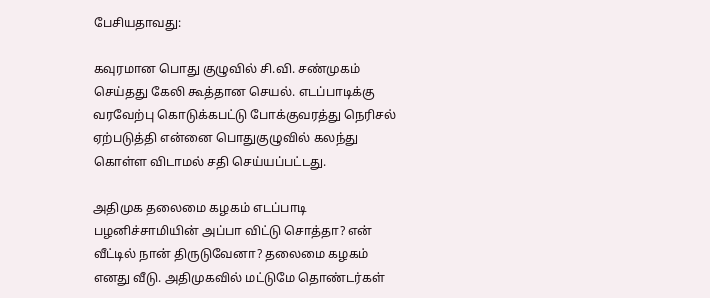பேசியதாவது:

கவுரமான பொது குழுவில் சி.வி. சண்முகம் செய்தது கேலி கூத்தான செயல். எடப்பாடிக்கு வரவேற்பு கொடுக்கபட்டு போக்குவரத்து நெரிசல் ஏற்படுத்தி என்னை பொதுகுழுவில் கலந்து கொள்ள விடாமல் சதி செய்யப்பட்டது.

அதிமுக தலைமை கழகம் எடப்பாடி பழனிச்சாமியின் அப்பா விட்டு சொத்தா? என் வீட்டில் நான் திருடுவேனா? தலைமை கழகம் எனது வீடு. அதிமுகவில் மட்டுமே தொண்டர்கள்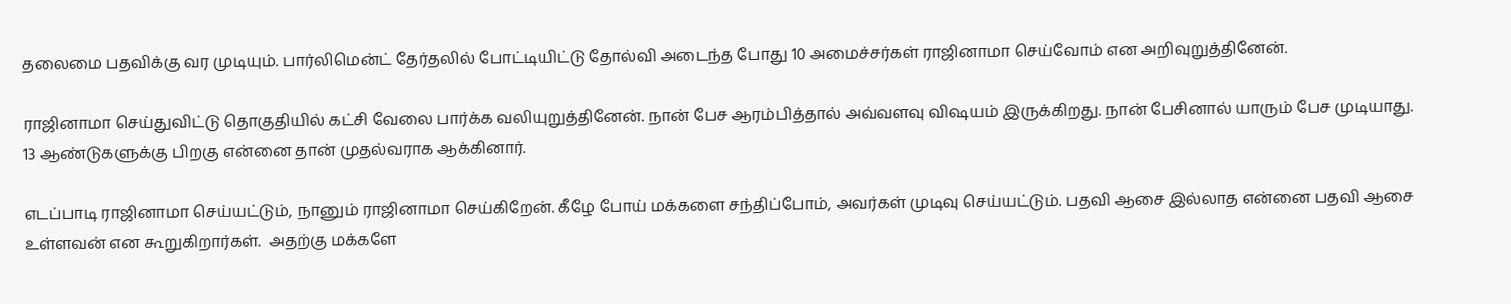தலைமை பதவிக்கு வர முடியும். பார்லிமென்ட் தேர்தலில் போட்டியிட்டு தோல்வி அடைந்த போது 10 அமைச்சர்கள் ராஜினாமா செய்வோம் என அறிவுறுத்தினேன்.

ராஜினாமா செய்துவிட்டு தொகுதியில் கட்சி வேலை பார்க்க வலியுறுத்தினேன். நான் பேச ஆரம்பித்தால் அவ்வளவு விஷயம் இருக்கிறது. நான் பேசினால் யாரும் பேச முடியாது. 13 ஆண்டுகளுக்கு பிறகு என்னை தான் முதல்வராக ஆக்கினார்.

எடப்பாடி ராஜினாமா செய்யட்டும், நானும் ராஜினாமா செய்கிறேன். கீழே போய் மக்களை சந்திப்போம், அவர்கள் முடிவு செய்யட்டும். பதவி ஆசை இல்லாத என்னை பதவி ஆசை உள்ளவன் என கூறுகிறார்கள்.  அதற்கு மக்களே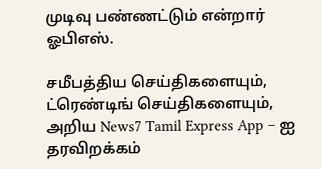முடிவு பண்ணட்டும் என்றார் ஓபிஎஸ்.

சமீபத்திய செய்திகளையும், ட்ரெண்டிங் செய்திகளையும், அறிய News7 Tamil Express App – ஐ தரவிறக்கம்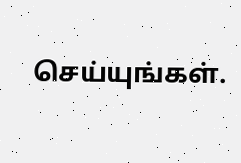செய்யுங்கள்.